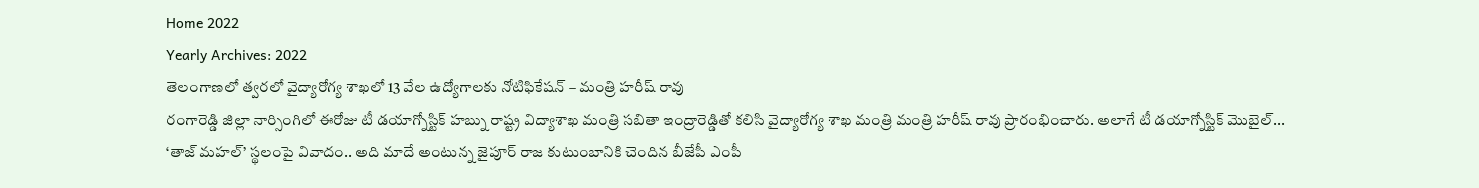Home 2022
Yearly Archives: 2022
తెలంగాణలో త్వరలో వైద్యారోగ్య శాఖలో 13 వేల ఉద్యోగాలకు నోటిఫికేషన్ – మంత్రి హరీష్ రావు
రంగారెడ్డి జిల్లా నార్సింగిలో ఈరోజు టీ డయాగ్నోస్టిక్ హబ్ను రాష్ట్ర విద్యాశాఖ మంత్రి సబితా ఇంద్రారెడ్డితో కలిసి వైద్యారోగ్య శాఖ మంత్రి మంత్రి హరీష్ రావు ప్రారంభించారు. అలాగే టీ డయాగ్నోస్టిక్ మొబైల్...
‘తాజ్ మహల్’ స్థలంపై వివాదం.. అది మాదే అంటున్న జైపూర్ రాజ కుటుంబానికి చెందిన బీజేపీ ఎంపీ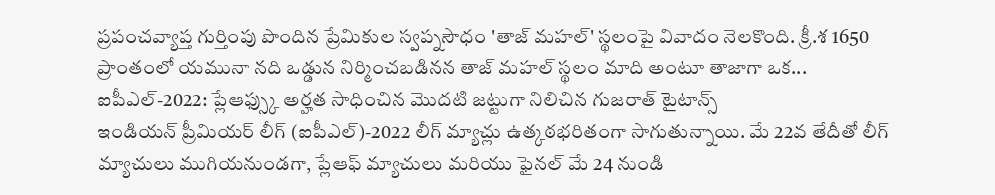ప్రపంచవ్యాప్త గుర్తింపు పొందిన ప్రేమికుల స్వప్నసౌధం 'తాజ్ మహల్' స్థలంపై వివాదం నెలకొంది. క్రీ.శ 1650 ప్రాంతంలో యమునా నది ఒడ్డున నిర్మించబడినన తాజ్ మహల్ స్థలం మాది అంటూ తాజాగా ఒక...
ఐపీఎల్-2022: ప్లేఆఫ్స్కు అర్హత సాధించిన మొదటి జట్టుగా నిలిచిన గుజరాత్ టైటాన్స్
ఇండియన్ ప్రీమియర్ లీగ్ (ఐపీఎల్)-2022 లీగ్ మ్యాచ్లు ఉత్కఠభరితంగా సాగుతున్నాయి. మే 22వ తేదీతో లీగ్ మ్యాచులు ముగియనుండగా, ప్లేఆఫ్ మ్యాచులు మరియు ఫైనల్ మే 24 నుండి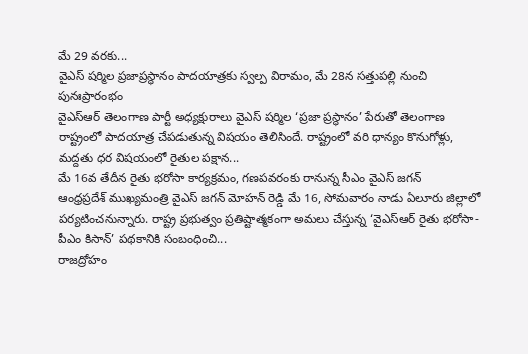మే 29 వరకు...
వైఎస్ షర్మిల ప్రజాప్రస్థానం పాదయాత్రకు స్వల్ప విరామం, మే 28న సత్తుపల్లి నుంచి పునఃప్రారంభం
వైఎస్ఆర్ తెలంగాణ పార్టీ అధ్యక్షురాలు వైఎస్ షర్మిల ‘ప్రజా ప్రస్థానం’ పేరుతో తెలంగాణ రాష్ట్రంలో పాదయాత్ర చేపడుతున్న విషయం తెలిసిందే. రాష్ట్రంలో వరి ధాన్యం కొనుగోళ్లు, మద్దతు ధర విషయంలో రైతుల పక్షాన...
మే 16వ తేదీన రైతు భరోసా కార్యక్రమం, గణపవరంకు రానున్న సీఎం వైఎస్ జగన్
ఆంధ్రప్రదేశ్ ముఖ్యమంత్రి వైఎస్ జగన్ మోహన్ రెడ్డి మే 16, సోమవారం నాడు ఏలూరు జిల్లాలో పర్యటించనున్నారు. రాష్ట్ర ప్రభుత్వం ప్రతిష్టాత్మకంగా అమలు చేస్తున్న ‘వైఎస్ఆర్ రైతు భరోసా-పీఎం కిసాన్’ పథకానికి సంబంధించి...
రాజద్రోహం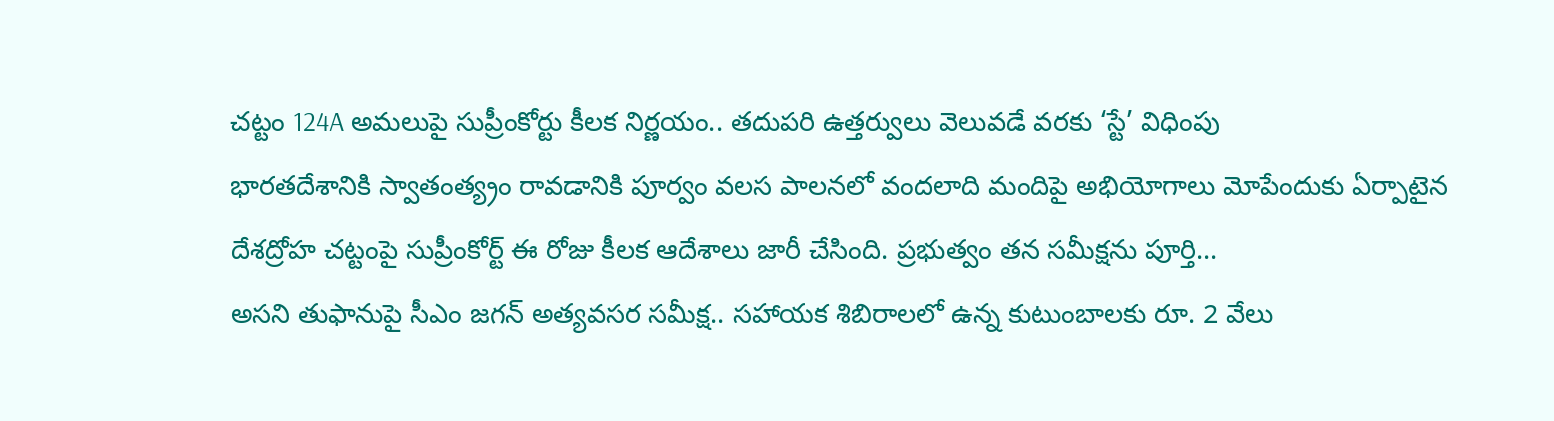చట్టం 124A అమలుపై సుప్రీంకోర్టు కీలక నిర్ణయం.. తదుపరి ఉత్తర్వులు వెలువడే వరకు ‘స్టే’ విధింపు
భారతదేశానికి స్వాతంత్య్రం రావడానికి పూర్వం వలస పాలనలో వందలాది మందిపై అభియోగాలు మోపేందుకు ఏర్పాటైన దేశద్రోహ చట్టంపై సుప్రీంకోర్ట్ ఈ రోజు కీలక ఆదేశాలు జారీ చేసింది. ప్రభుత్వం తన సమీక్షను పూర్తి...
అసని తుఫానుపై సీఎం జగన్ అత్యవసర సమీక్ష.. సహాయక శిబిరాలలో ఉన్న కుటుంబాలకు రూ. 2 వేలు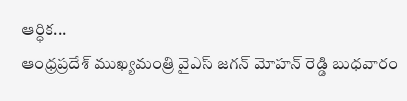ఆర్ధిక...
ఆంధ్రప్రదేశ్ ముఖ్యమంత్రి వైఎస్ జగన్ మోహన్ రెడ్డి బుధవారం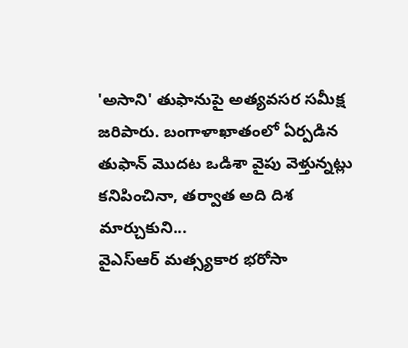'అసాని' తుఫానుపై అత్యవసర సమీక్ష జరిపారు. బంగాళాఖాతంలో ఏర్పడిన తుఫాన్ మొదట ఒడిశా వైపు వెళ్తున్నట్లు కనిపించినా, తర్వాత అది దిశ మార్చుకుని...
వైఎస్ఆర్ మత్స్యకార భరోసా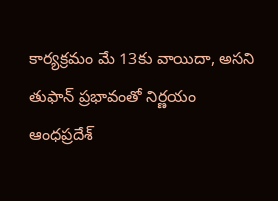కార్యక్రమం మే 13కు వాయిదా, అసని తుఫాన్ ప్రభావంతో నిర్ణయం
ఆంధప్రదేశ్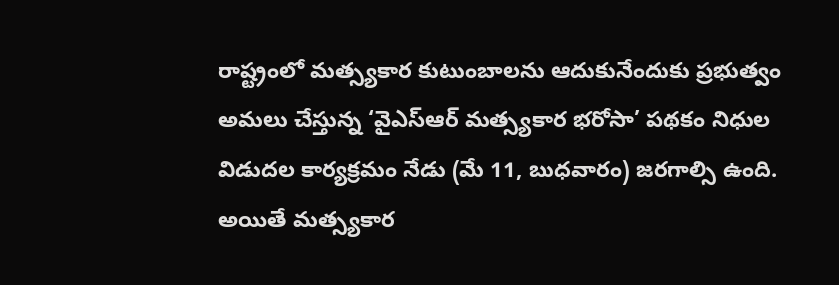రాష్ట్రంలో మత్స్యకార కుటుంబాలను ఆదుకునేందుకు ప్రభుత్వం అమలు చేస్తున్న ‘వైఎస్ఆర్ మత్స్యకార భరోసా’ పథకం నిధుల విడుదల కార్యక్రమం నేడు (మే 11, బుధవారం) జరగాల్సి ఉంది. అయితే మత్స్యకార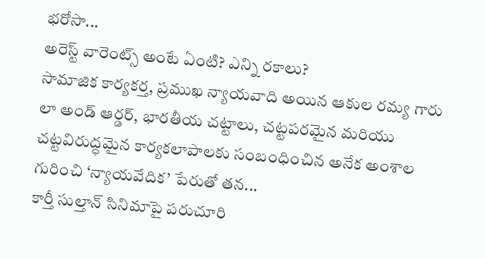భరోసా...
అరెస్ట్ వారెంట్స్ అంటే ఏంటి? ఎన్ని రకాలు?
సామాజిక కార్యకర్త, ప్రముఖ న్యాయవాది అయిన ఆకుల రమ్య గారు లా అండ్ ఆర్డర్, భారతీయ చట్టాలు, చట్టపరమైన మరియు చట్టవిరుద్ధమైన కార్యకలాపాలకు సంబంధించిన అనేక అంశాల గురించి ‘న్యాయవేదిక’ పేరుతో తన...
కార్తీ సుల్తాన్ సినిమాపై పరుచూరి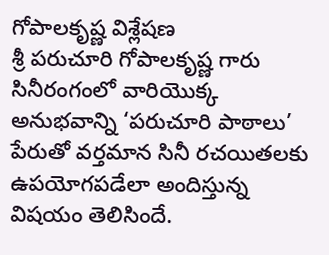గోపాలకృష్ణ విశ్లేషణ
శ్రీ పరుచూరి గోపాలకృష్ణ గారు సినీరంగంలో వారియొక్క అనుభవాన్ని ‘పరుచూరి పాఠాలు’ పేరుతో వర్తమాన సినీ రచయితలకు ఉపయోగపడేలా అందిస్తున్న విషయం తెలిసిందే.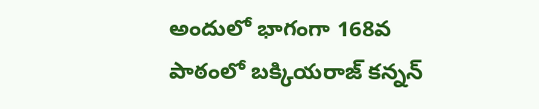అందులో భాగంగా 168వ పాఠంలో బక్కియరాజ్ కన్నన్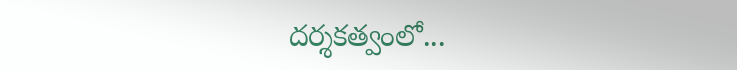దర్శకత్వంలో...